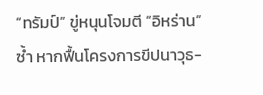“ทรัมป์” ขู่หนุนโจมตี “อิหร่าน” ซ้ำ หากฟื้นโครงการขีปนาวุธ-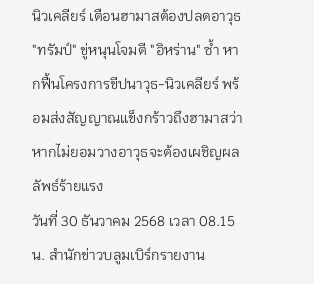นิวเคลียร์ เตือนฮามาสต้องปลดอาวุธ
"ทรัมป์" ขู่หนุนโจมตี "อิหร่าน" ซ้ำ หากฟื้นโครงการขีปนาวุธ-นิวเคลียร์ พร้อมส่งสัญญาณแข็งกร้าวถึงฮามาสว่า หากไม่ยอมวางอาวุธจะต้องเผชิญผลลัพธ์ร้ายแรง
วันที่ 30 ธันวาคม 2568 เวลา 08.15 น. สำนักข่าวบลูมเบิร์กรายงาน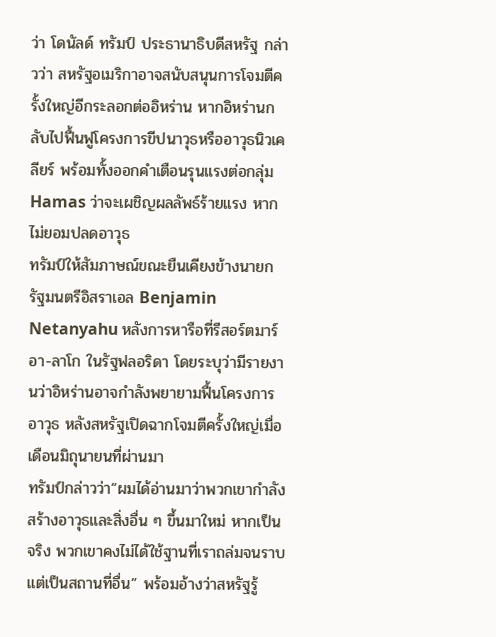ว่า โดนัลด์ ทรัมป์ ประธานาธิบดีสหรัฐ กล่าวว่า สหรัฐอเมริกาอาจสนับสนุนการโจมตีครั้งใหญ่อีกระลอกต่ออิหร่าน หากอิหร่านกลับไปฟื้นฟูโครงการขีปนาวุธหรืออาวุธนิวเคลียร์ พร้อมทั้งออกคำเตือนรุนแรงต่อกลุ่ม Hamas ว่าจะเผชิญผลลัพธ์ร้ายแรง หากไม่ยอมปลดอาวุธ
ทรัมป์ให้สัมภาษณ์ขณะยืนเคียงข้างนายกรัฐมนตรีอิสราเอล Benjamin Netanyahu หลังการหารือที่รีสอร์ตมาร์อา-ลาโก ในรัฐฟลอริดา โดยระบุว่ามีรายงานว่าอิหร่านอาจกำลังพยายามฟื้นโครงการอาวุธ หลังสหรัฐเปิดฉากโจมตีครั้งใหญ่เมื่อเดือนมิถุนายนที่ผ่านมา
ทรัมป์กล่าวว่า“ผมได้อ่านมาว่าพวกเขากำลังสร้างอาวุธและสิ่งอื่น ๆ ขึ้นมาใหม่ หากเป็นจริง พวกเขาคงไม่ได้ใช้ฐานที่เราถล่มจนราบ แต่เป็นสถานที่อื่น” พร้อมอ้างว่าสหรัฐรู้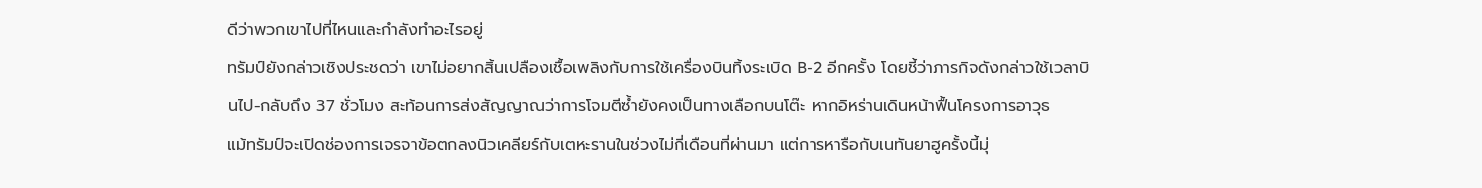ดีว่าพวกเขาไปที่ไหนและกำลังทำอะไรอยู่
ทรัมป์ยังกล่าวเชิงประชดว่า เขาไม่อยากสิ้นเปลืองเชื้อเพลิงกับการใช้เครื่องบินทิ้งระเบิด B-2 อีกครั้ง โดยชี้ว่าภารกิจดังกล่าวใช้เวลาบินไป-กลับถึง 37 ชั่วโมง สะท้อนการส่งสัญญาณว่าการโจมตีซ้ำยังคงเป็นทางเลือกบนโต๊ะ หากอิหร่านเดินหน้าฟื้นโครงการอาวุธ
แม้ทรัมป์จะเปิดช่องการเจรจาข้อตกลงนิวเคลียร์กับเตหะรานในช่วงไม่กี่เดือนที่ผ่านมา แต่การหารือกับเนทันยาฮูครั้งนี้มุ่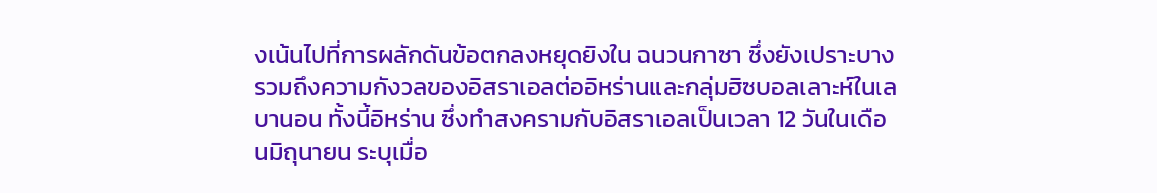งเน้นไปที่การผลักดันข้อตกลงหยุดยิงใน ฉนวนกาซา ซึ่งยังเปราะบาง รวมถึงความกังวลของอิสราเอลต่ออิหร่านและกลุ่มฮิซบอลเลาะห์ในเลบานอน ทั้งนี้อิหร่าน ซึ่งทำสงครามกับอิสราเอลเป็นเวลา 12 วันในเดือนมิถุนายน ระบุเมื่อ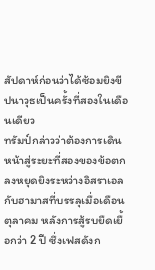สัปดาห์ก่อนว่าได้ซ้อมยิงขีปนาวุธเป็นครั้งที่สองในเดือนเดียว
ทรัมป์กล่าวว่าต้องการเดินหน้าสู่ระยะที่สองของข้อตกลงหยุดยิงระหว่างอิสราเอลกับฮามาสที่บรรลุเมื่อเดือนตุลาคม หลังการสู้รบยืดเยื้อกว่า 2 ปี ซึ่งเฟสดังก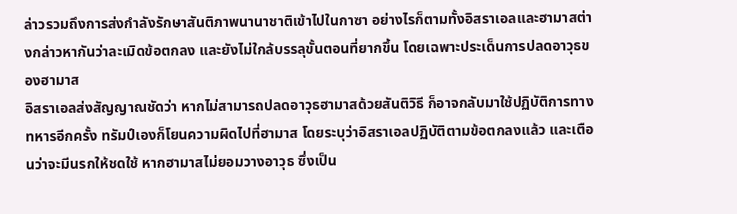ล่าวรวมถึงการส่งกำลังรักษาสันติภาพนานาชาติเข้าไปในกาซา อย่างไรก็ตามทั้งอิสราเอลและฮามาสต่างกล่าวหากันว่าละเมิดข้อตกลง และยังไม่ใกล้บรรลุขั้นตอนที่ยากขึ้น โดยเฉพาะประเด็นการปลดอาวุธของฮามาส
อิสราเอลส่งสัญญาณชัดว่า หากไม่สามารถปลดอาวุธฮามาสด้วยสันติวิธี ก็อาจกลับมาใช้ปฏิบัติการทางทหารอีกครั้ง ทรัมป์เองก็โยนความผิดไปที่ฮามาส โดยระบุว่าอิสราเอลปฏิบัติตามข้อตกลงแล้ว และเตือนว่าจะมีนรกให้ชดใช้ หากฮามาสไม่ยอมวางอาวุธ ซึ่งเป็น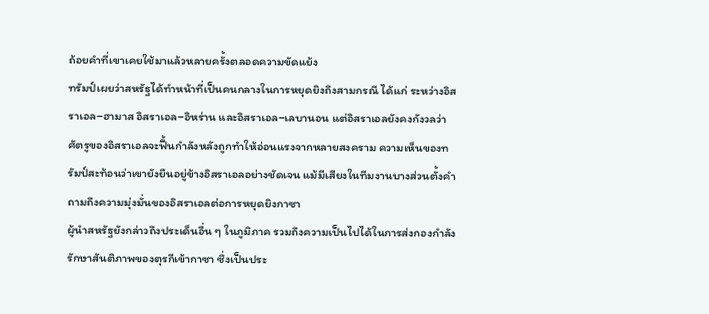ถ้อยคำที่เขาเคยใช้มาแล้วหลายครั้งตลอดความขัดแย้ง
ทรัมป์เผยว่าสหรัฐได้ทำหน้าที่เป็นคนกลางในการหยุดยิงถึงสามกรณี ได้แก่ ระหว่างอิสราเอล–ฮามาส อิสราเอล–อิหร่าน และอิสราเอล–เลบานอน แต่อิสราเอลยังคงกังวลว่าศัตรูของอิสราเอลจะฟื้นกำลังหลังถูกทำให้อ่อนแรงจากหลายสงคราม ความเห็นของทรัมป์สะท้อนว่าเขายังยืนอยู่ข้างอิสราเอลอย่างชัดเจน แม้มีเสียงในทีมงานบางส่วนตั้งคำถามถึงความมุ่งมั่นของอิสราเอลต่อการหยุดยิงกาซา
ผู้นำสหรัฐยังกล่าวถึงประเด็นอื่น ๆ ในภูมิภาค รวมถึงความเป็นไปได้ในการส่งกองกำลังรักษาสันติภาพของตุรกีเข้ากาซา ซึ่งเป็นประ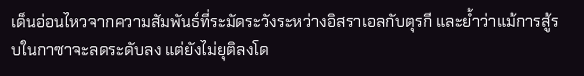เด็นอ่อนไหวจากความสัมพันธ์ที่ระมัดระวังระหว่างอิสราเอลกับตุรกี และย้ำว่าแม้การสู้รบในกาซาจะลดระดับลง แต่ยังไม่ยุติลงโด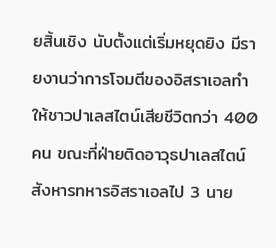ยสิ้นเชิง นับตั้งแต่เริ่มหยุดยิง มีรายงานว่าการโจมตีของอิสราเอลทำให้ชาวปาเลสไตน์เสียชีวิตกว่า 400 คน ขณะที่ฝ่ายติดอาวุธปาเลสไตน์สังหารทหารอิสราเอลไป 3 นาย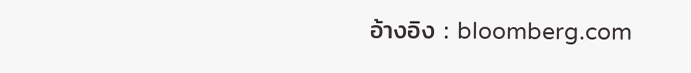อ้างอิง : bloomberg.com